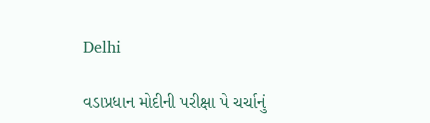Delhi

વડાપ્રધાન મોદીની પરીક્ષા પે ચર્ચાનું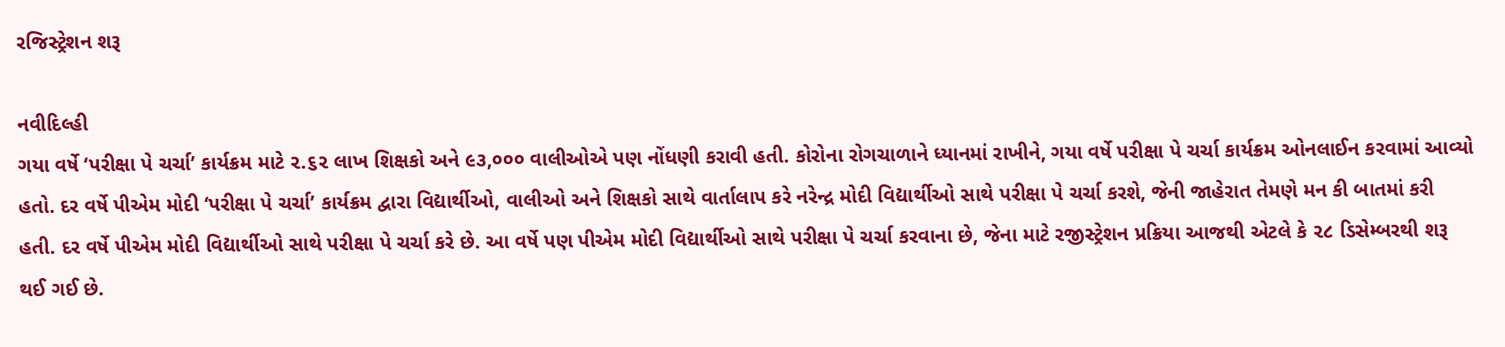રજિસ્ટ્રેશન શરૂ

નવીદિલ્હી
ગયા વર્ષે ‘પરીક્ષા પે ચર્ચા’ કાર્યક્રમ માટે ૨.૬૨ લાખ શિક્ષકો અને ૯૩,૦૦૦ વાલીઓએ પણ નોંધણી કરાવી હતી. કોરોના રોગચાળાને ધ્યાનમાં રાખીને, ગયા વર્ષે પરીક્ષા પે ચર્ચા કાર્યક્રમ ઓનલાઈન કરવામાં આવ્યો હતો. દર વર્ષે પીએમ મોદી ‘પરીક્ષા પે ચર્ચા’ કાર્યક્રમ દ્વારા વિદ્યાર્થીઓ, વાલીઓ અને શિક્ષકો સાથે વાર્તાલાપ કરે નરેન્દ્ર મોદી વિદ્યાર્થીઓ સાથે પરીક્ષા પે ચર્ચા કરશે, જેની જાહેરાત તેમણે મન કી બાતમાં કરી હતી. દર વર્ષે પીએમ મોદી વિદ્યાર્થીઓ સાથે પરીક્ષા પે ચર્ચા કરે છે. આ વર્ષે પણ પીએમ મોદી વિદ્યાર્થીઓ સાથે પરીક્ષા પે ચર્ચા કરવાના છે, જેના માટે રજીસ્ટ્રેશન પ્રક્રિયા આજથી એટલે કે ૨૮ ડિસેમ્બરથી શરૂ થઈ ગઈ છે.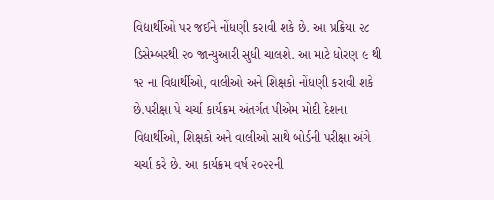વિદ્યાર્થીઓ પર જઈને નોંધણી કરાવી શકે છે. આ પ્રક્રિયા ૨૮ ડિસેમ્બરથી ૨૦ જાન્યુઆરી સુધી ચાલશે. આ માટે ધોરણ ૯ થી ૧૨ ના વિદ્યાર્થીઓ, વાલીઓ અને શિક્ષકો નોંધણી કરાવી શકે છે.પરીક્ષા પે ચર્ચા કાર્યક્રમ અંતર્ગત પીએમ મોદી દેશના વિદ્યાર્થીઓ, શિક્ષકો અને વાલીઓ સાથે બોર્ડની પરીક્ષા અંગે ચર્ચા કરે છે. આ કાર્યક્રમ વર્ષ ૨૦૨૨ની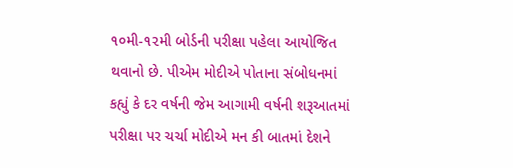૧૦મી-૧૨મી બોર્ડની પરીક્ષા પહેલા આયોજિત થવાનો છે. પીએમ મોદીએ પોતાના સંબોધનમાં કહ્યું કે દર વર્ષની જેમ આગામી વર્ષની શરૂઆતમાં પરીક્ષા પર ચર્ચા મોદીએ મન કી બાતમાં દેશને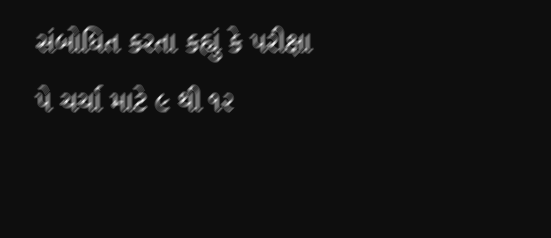સંબોધિત કરતા કહ્યું કે પરીક્ષા પે ચર્ચા માટે ૯ થી ૧૨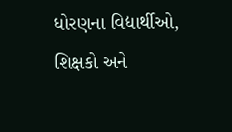ધોરણના વિદ્યાર્થીઓ, શિક્ષકો અને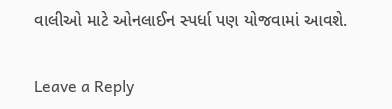વાલીઓ માટે ઓનલાઈન સ્પર્ધા પણ યોજવામાં આવશે.

Leave a Reply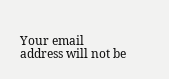Your email address will not be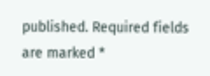published. Required fields are marked *